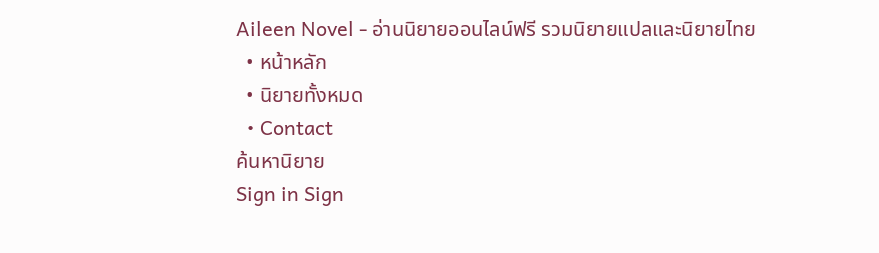Aileen Novel - อ่านนิยายออนไลน์ฟรี รวมนิยายแปลและนิยายไทย
  • หน้าหลัก
  • นิยายทั้งหมด
  • Contact
ค้นหานิยาย
Sign in Sign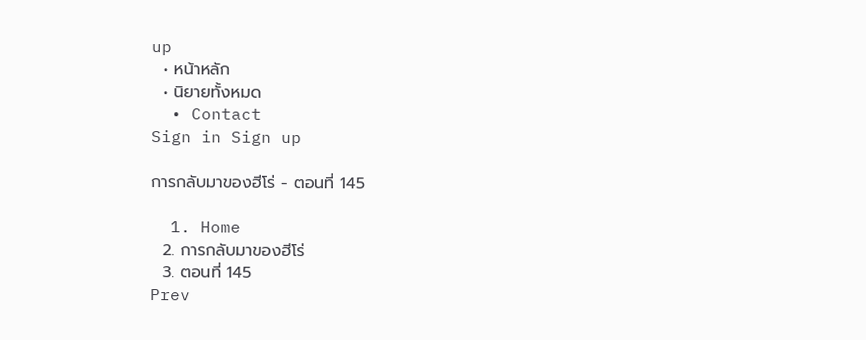up
  • หน้าหลัก
  • นิยายทั้งหมด
  • Contact
Sign in Sign up

การกลับมาของฮีโร่ - ตอนที่ 145

  1. Home
  2. การกลับมาของฮีโร่
  3. ตอนที่ 145
Prev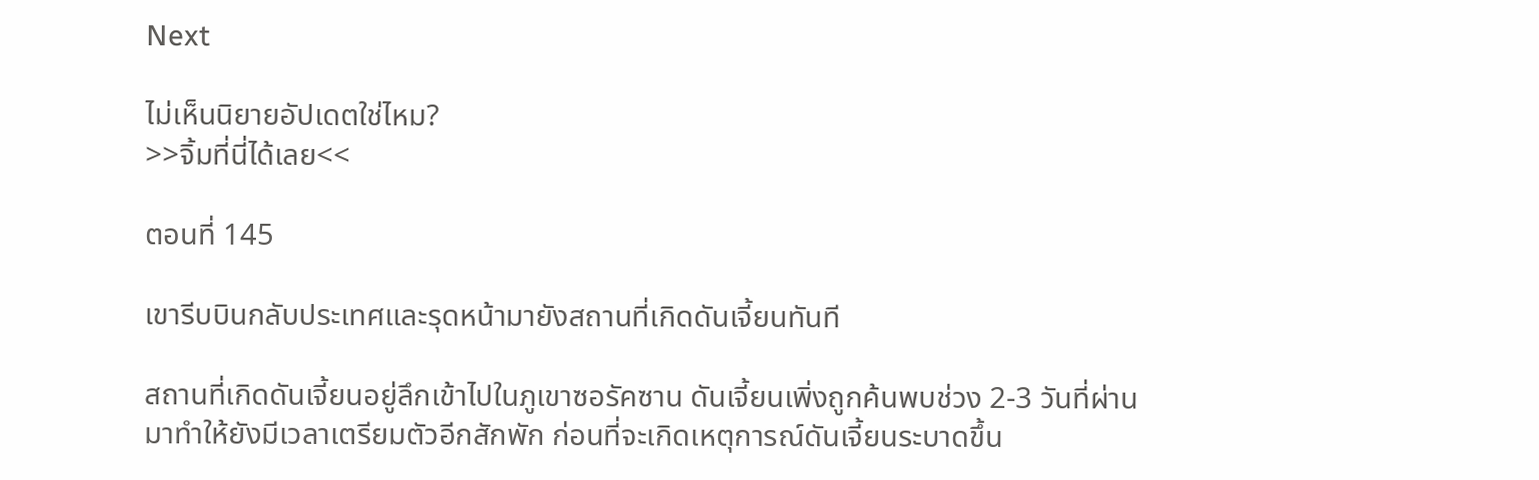Next

ไม่เห็นนิยายอัปเดตใช่ไหม?
>>จิ้มที่นี่ได้เลย<<

ตอนที่ 145

เขารีบบินกลับประเทศและรุดหน้ามายังสถานที่เกิดดันเจี้ยนทันที

สถานที่เกิดดันเจี้ยนอยู่ลึกเข้าไปในภูเขาซอรัคซาน ดันเจี้ยนเพิ่งถูกค้นพบช่วง 2-3 วันที่ผ่านมาทําให้ยังมีเวลาเตรียมตัวอีกสักพัก ก่อนที่จะเกิดเหตุการณ์ดันเจี้ยนระบาดขึ้น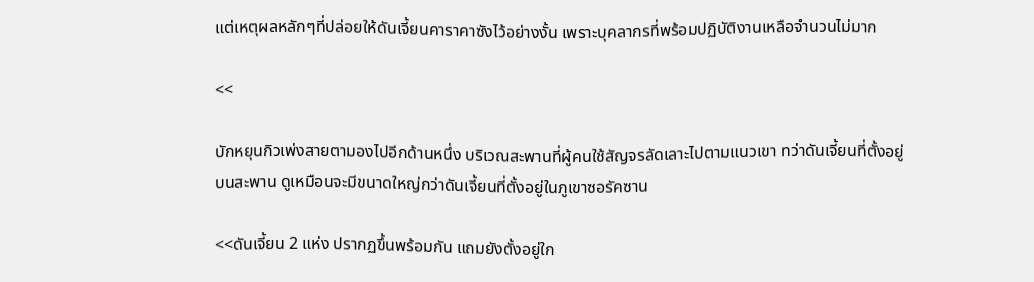แต่เหตุผลหลักๆที่ปล่อยให้ดันเจี้ยนคาราคาซังไว้อย่างงั้น เพราะบุคลากรที่พร้อมปฏิบัติงานเหลือจํานวนไม่มาก

<<

บักหยุนกิวเพ่งสายตามองไปอีกด้านหนึ่ง บริเวณสะพานที่ผู้คนใช้สัญจรลัดเลาะไปตามแนวเขา ทว่าดันเจี้ยนที่ตั้งอยู่บนสะพาน ดูเหมือนจะมีขนาดใหญ่กว่าดันเจี้ยนที่ตั้งอยู่ในภูเขาซอรัคซาน

<<ดันเจี้ยน 2 แห่ง ปรากฏขึ้นพร้อมกัน แถมยังตั้งอยู่ใก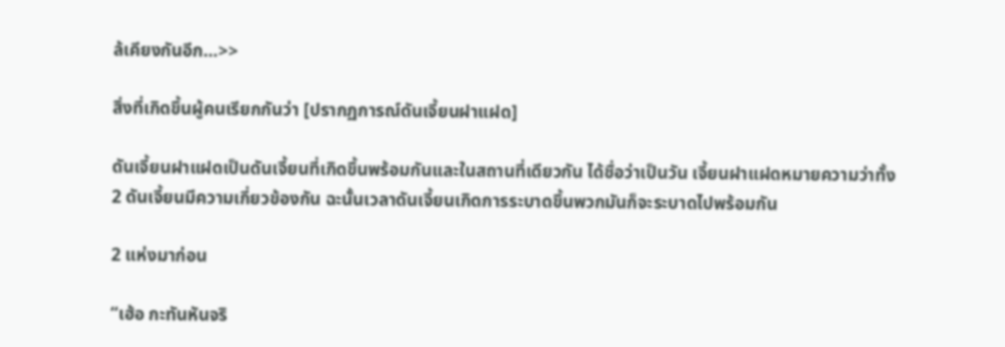ล้เคียงกันอีก…>>

สิ่งที่เกิดขึ้นผู้คนเรียกกันว่า [ปรากฏการณ์ดันเจี้ยนฝาแฝด]

ดันเจี้ยนฝาแฝดเป็นดันเจี้ยนที่เกิดขึ้นพร้อมกันและในสถานที่เดียวกัน ได้ชื่อว่าเป็นวัน เจี้ยนฝาแฝดหมายความว่าทั้ง 2 ดันเจี้ยนมีความเกี่ยวข้องกัน ฉะนั้นเวลาดันเจี้ยนเกิดการระบาดขึ้นพวกมันก็จะระบาดไปพร้อมกัน

2 แห่งมาก่อน

“เฮ้อ กะทันหันจริ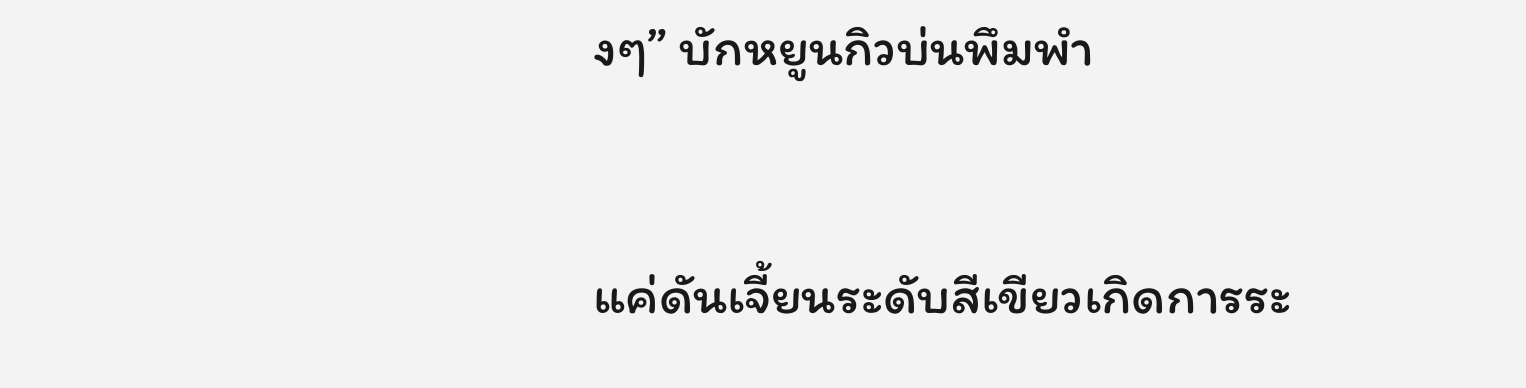งๆ” บักหยูนกิวบ่นพึมพํา

แค่ดันเจี้ยนระดับสีเขียวเกิดการระ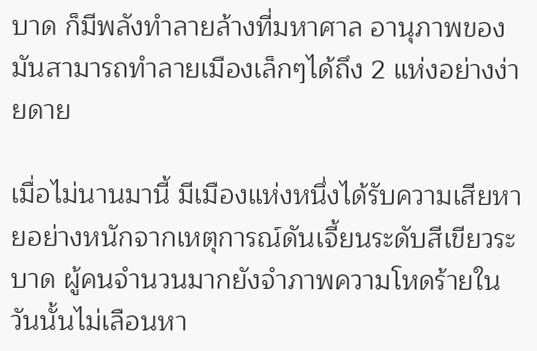บาด ก็มีพลังทําลายล้างที่มหาศาล อานุภาพของมันสามารถทําลายเมืองเล็กๆได้ถึง 2 แห่งอย่างง่ายดาย

เมื่อไม่นานมานี้ มีเมืองแห่งหนึ่งได้รับความเสียหายอย่างหนักจากเหตุการณ์ดันเจี้ยนระดับสีเขียวระบาด ผู้คนจํานวนมากยังจําภาพความโหดร้ายในวันนั้นไม่เลือนหา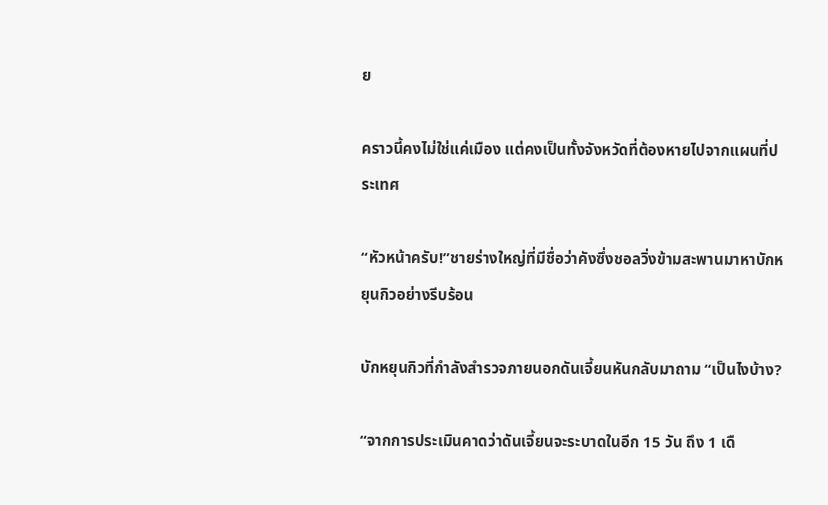ย

คราวนี้คงไม่ใช่แค่เมือง แต่คงเป็นทั้งจังหวัดที่ต้องหายไปจากแผนที่ประเทศ

“หัวหน้าครับ!”ชายร่างใหญ่ที่มีชื่อว่าคังซึ่งชอลวิ่งข้ามสะพานมาหาบักหยุนกิวอย่างรีบร้อน

บักหยุนกิวที่กําลังสํารวจภายนอกดันเจี้ยนหันกลับมาถาม “เป็นไงบ้าง?

“จากการประเมินคาดว่าดันเจี้ยนจะระบาดในอีก 15 วัน ถึง 1 เดื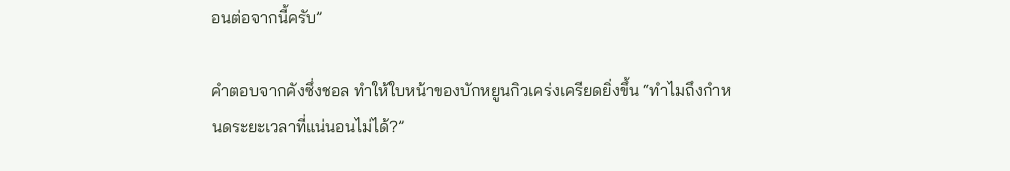อนต่อจากนี้ครับ”

คําตอบจากคังซึ่งชอล ทําให้ใบหน้าของบักหยูนกิวเคร่งเครียดยิ่งขึ้น “ทําไมถึงกําหนดระยะเวลาที่แน่นอนไม่ได้?”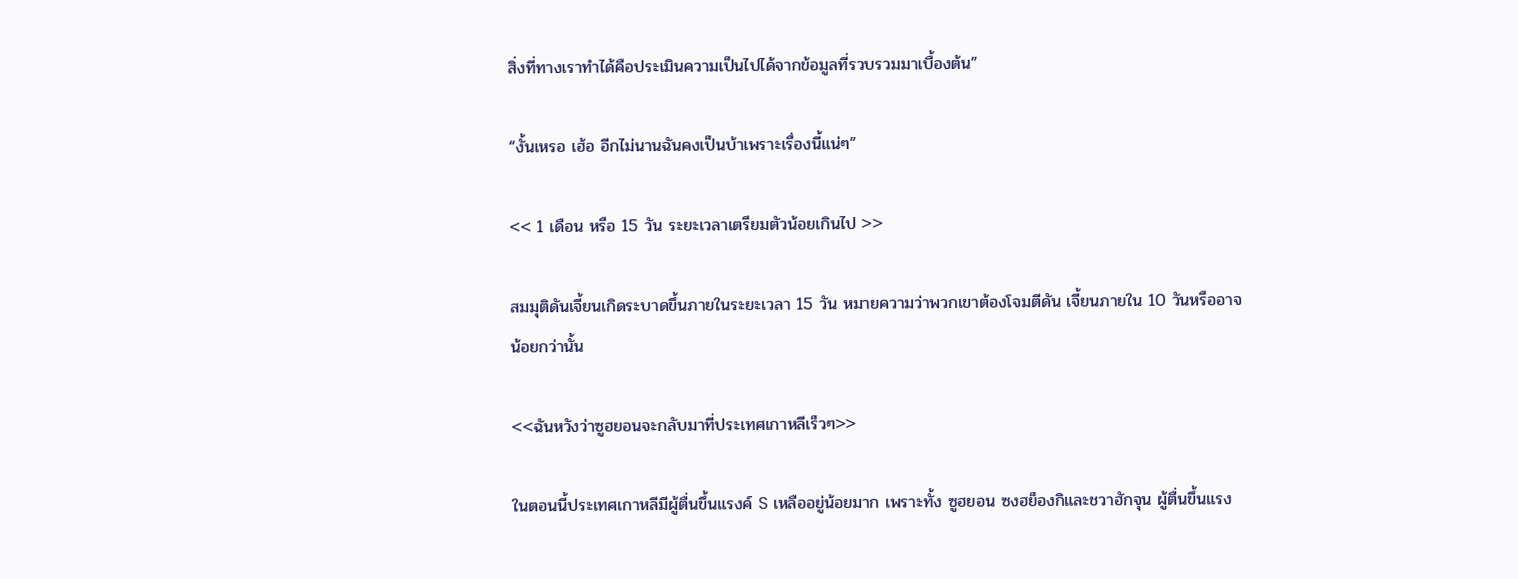สิ่งที่ทางเราทําได้คือประเมินความเป็นไปได้จากข้อมูลที่รวบรวมมาเบื้องต้น”

“งั้นเหรอ เฮ้อ อีกไม่นานฉันคงเป็นบ้าเพราะเรื่องนี้แน่ๆ”

<< 1 เดือน หรือ 15 วัน ระยะเวลาเตรียมตัวน้อยเกินไป >>

สมมุติดันเจี้ยนเกิดระบาดขึ้นภายในระยะเวลา 15 วัน หมายความว่าพวกเขาต้องโจมตีดัน เจี้ยนภายใน 10 วันหรืออาจน้อยกว่านั้น

<<ฉันหวังว่าซูฮยอนจะกลับมาที่ประเทศเกาหลีเร็วๆ>>

ในตอนนี้ประเทศเกาหลีมีผู้ตื่นขึ้นแรงค์ S เหลืออยู่น้อยมาก เพราะทั้ง ซูฮยอน ซงฮย็องกิและชวาฮักจุน ผู้ตื่นขึ้นแรง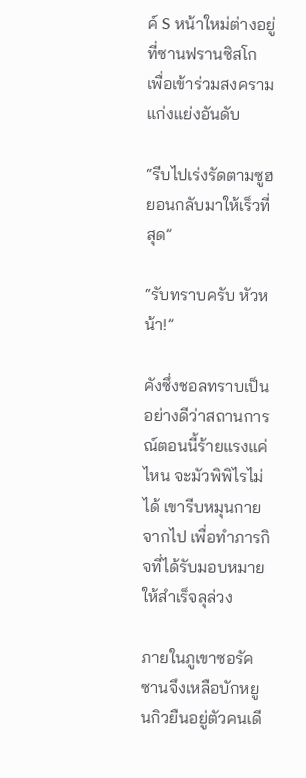ค์ S หน้าใหม่ต่างอยู่ที่ซานฟรานซิสโก เพื่อเข้าร่วมสงครามแก่งแย่งอันดับ

“รีบไปเร่งรัดตามซูฮยอนกลับมาให้เร็วที่สุด”

“รับทราบครับ หัวหน้า!”

คังซึ่งชอลทราบเป็นอย่างดีว่าสถานการณ์ตอนนี้ร้ายแรงแค่ไหน จะมัวพิพิไรไม่ได้ เขารีบหมุนกายจากไป เพื่อทําภารกิจที่ได้รับมอบหมายให้สําเร็จลุล่วง

ภายในภูเขาซอรัคซานจึงเหลือบักหยูนกิวยืนอยู่ตัวคนเดี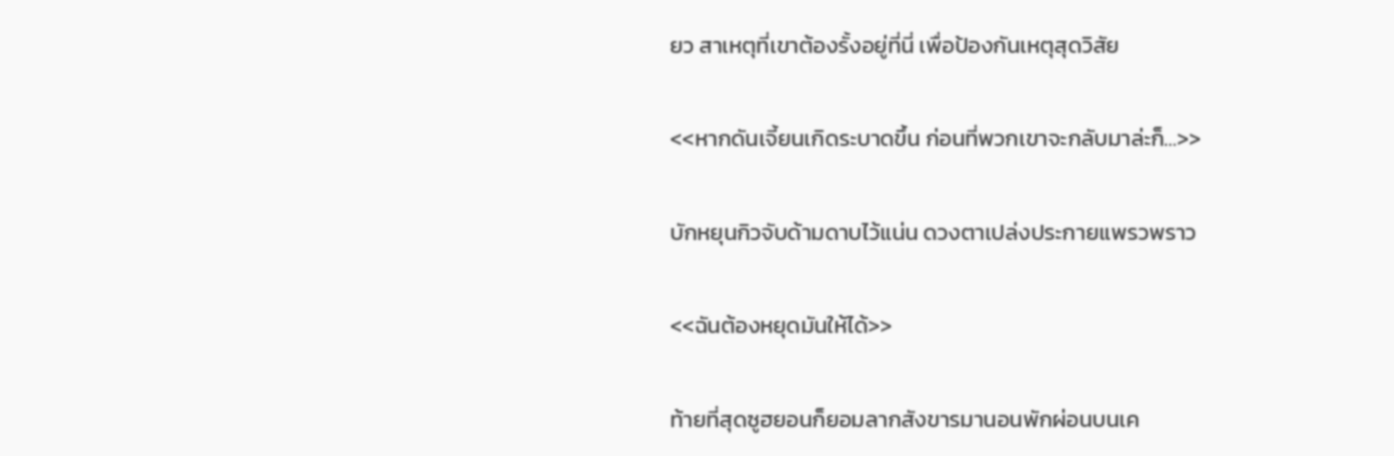ยว สาเหตุที่เขาต้องรั้งอยู่ที่นี่ เพื่อป้องกันเหตุสุดวิสัย

<<หากดันเจี้ยนเกิดระบาดขึ้น ก่อนที่พวกเขาจะกลับมาล่ะก็…>>

บักหยุนกิวจับด้ามดาบไว้แน่น ดวงตาเปล่งประกายแพรวพราว

<<ฉันต้องหยุดมันให้ได้>>

ท้ายที่สุดซูฮยอนก็ยอมลากสังขารมานอนพักผ่อนบนเค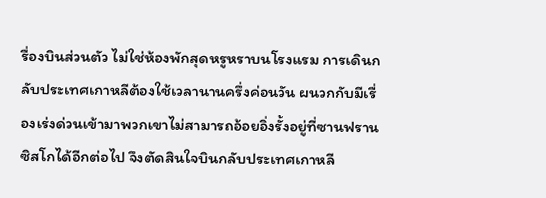รื่องบินส่วนตัว ไม่ใช่ห้องพักสุดหรูหราบนโรงแรม การเดินกลับประเทศเกาหลีต้องใช้เวลานานครึ่งค่อนวัน ผนวกกับมีเรื่องเร่งด่วนเข้ามาพวกเขาไม่สามารถอ้อยอิ่งรั้งอยู่ที่ซานฟรานซิสโกได้อีกต่อไป จึงตัดสินใจบินกลับประเทศเกาหลี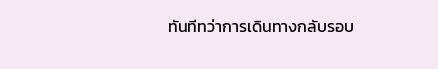ทันทีทว่าการเดินทางกลับรอบ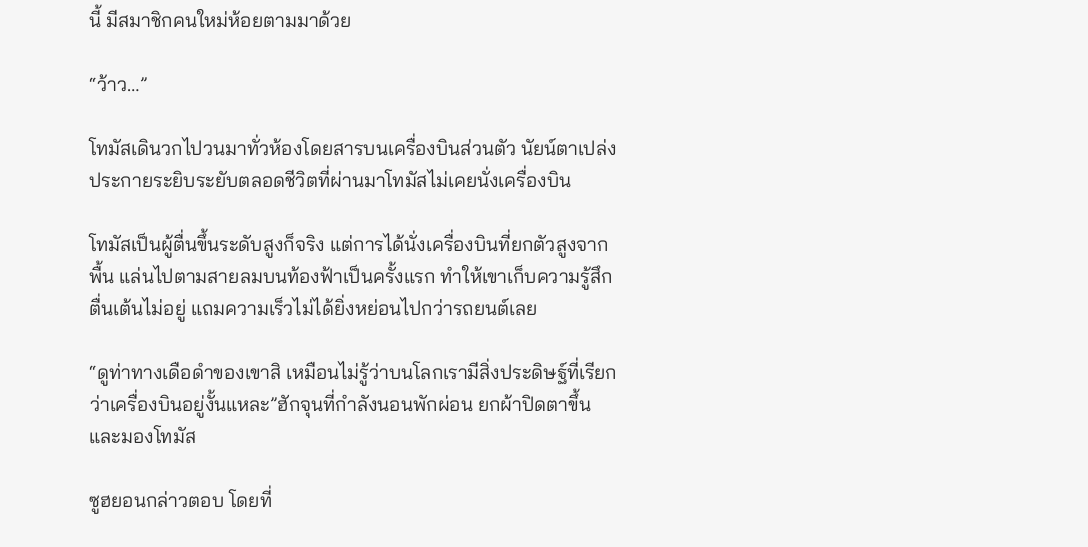นี้ มีสมาชิกคนใหม่ห้อยตามมาด้วย

“ว้าว…”

โทมัสเดินวกไปวนมาทั่วห้องโดยสารบนเครื่องบินส่วนตัว นัยน์ตาเปล่งประกายระยิบระยับตลอดชีวิตที่ผ่านมาโทมัสไม่เคยนั่งเครื่องบิน

โทมัสเป็นผู้ตื่นขึ้นระดับสูงก็จริง แต่การได้นั่งเครื่องบินที่ยกตัวสูงจากพื้น แล่นไปตามสายลมบนท้องฟ้าเป็นครั้งแรก ทําให้เขาเก็บความรู้สึกตื่นเต้นไม่อยู่ แถมความเร็วไม่ได้ยิ่งหย่อนไปกว่ารถยนต์เลย

“ดูท่าทางเดือดําของเขาสิ เหมือนไม่รู้ว่าบนโลกเรามีสิ่งประดิษฐ์ที่เรียกว่าเครื่องบินอยู่งั้นแหละ”ฮักจุนที่กําลังนอนพักผ่อน ยกผ้าปิดตาขึ้นและมองโทมัส

ซูฮยอนกล่าวตอบ โดยที่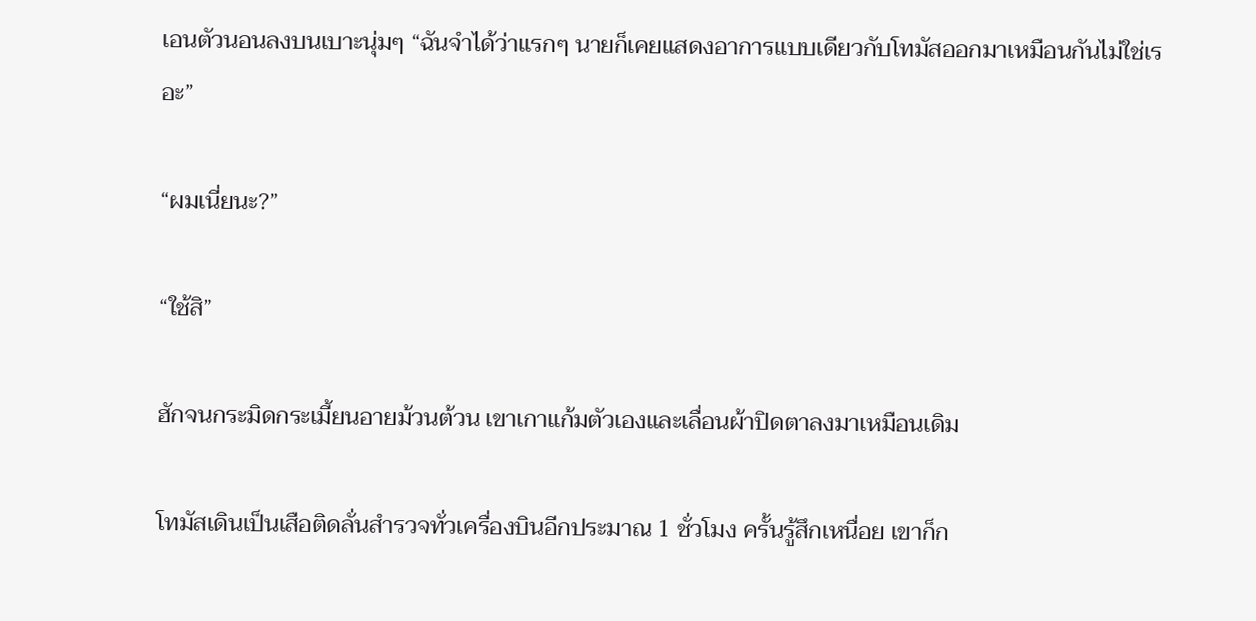เอนตัวนอนลงบนเบาะนุ่มๆ “ฉันจําได้ว่าแรกๆ นายก็เคยแสดงอาการแบบเดียวกับโทมัสออกมาเหมือนกันไม่ใช่เรอะ”

“ผมเนี่ยนะ?”

“ใช้สิ”

ฮักจนกระมิดกระเมี้ยนอายม้วนต้วน เขาเกาแก้มตัวเองและเลื่อนผ้าปิดตาลงมาเหมือนเดิม

โทมัสเดินเป็นเสือติดลั่นสํารวจทั่วเครื่องบินอีกประมาณ 1 ชั่วโมง ครั้นรู้สึกเหนื่อย เขาก็ก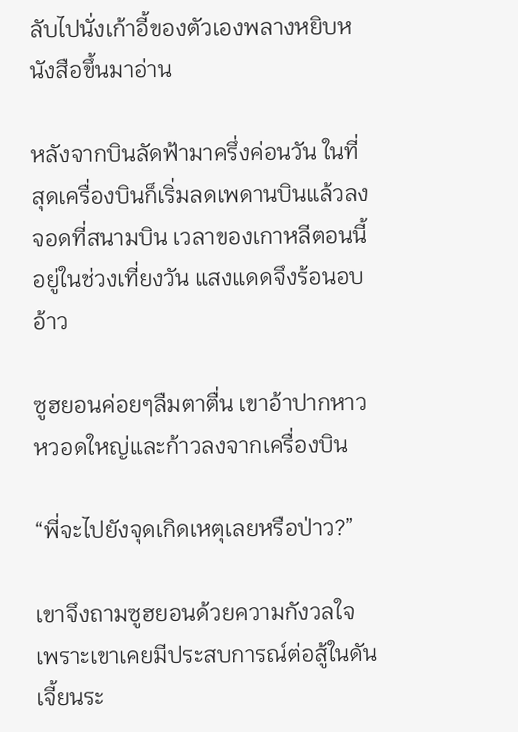ลับไปนั่งเก้าอี้ของตัวเองพลางหยิบหนังสือขึ้นมาอ่าน

หลังจากบินลัดฟ้ามาครึ่งค่อนวัน ในที่สุดเครื่องบินก็เริ่มลดเพดานบินแล้วลงจอดที่สนามบิน เวลาของเกาหลีตอนนี้อยู่ในช่วงเที่ยงวัน แสงแดดจึงร้อนอบอ้าว

ซูฮยอนค่อยๆลืมตาตื่น เขาอ้าปากหาวหวอดใหญ่และก้าวลงจากเครื่องบิน

“พี่จะไปยังจุดเกิดเหตุเลยหรือป่าว?”

เขาจึงถามซูฮยอนด้วยความกังวลใจเพราะเขาเคยมีประสบการณ์ต่อสู้ในดันเจี้ยนระ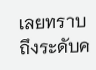เลยทราบถึงระดับค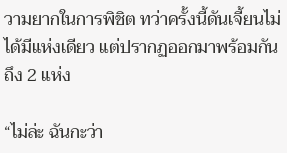วามยากในการพิชิต ทว่าครั้งนี้ดันเจี้ยนไม่ได้มีแห่งเดียว แต่ปรากฏออกมาพร้อมกันถึง 2 แห่ง

“ไม่ล่ะ ฉันกะว่า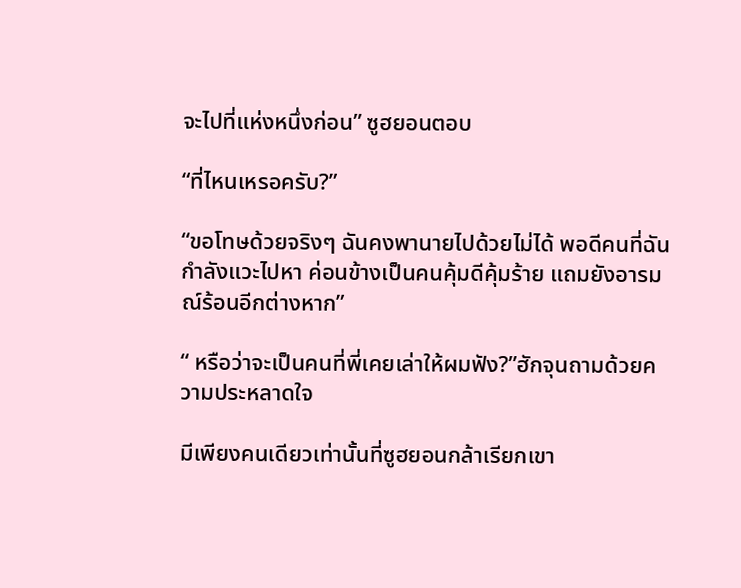จะไปที่แห่งหนึ่งก่อน” ซูฮยอนตอบ

“ที่ไหนเหรอครับ?”

“ขอโทษด้วยจริงๆ ฉันคงพานายไปด้วยไม่ได้ พอดีคนที่ฉันกําลังแวะไปหา ค่อนข้างเป็นคนคุ้มดีคุ้มร้าย แถมยังอารมณ์ร้อนอีกต่างหาก”

“ หรือว่าจะเป็นคนที่พี่เคยเล่าให้ผมฟัง?”ฮักจุนถามด้วยความประหลาดใจ

มีเพียงคนเดียวเท่านั้นที่ซูฮยอนกล้าเรียกเขา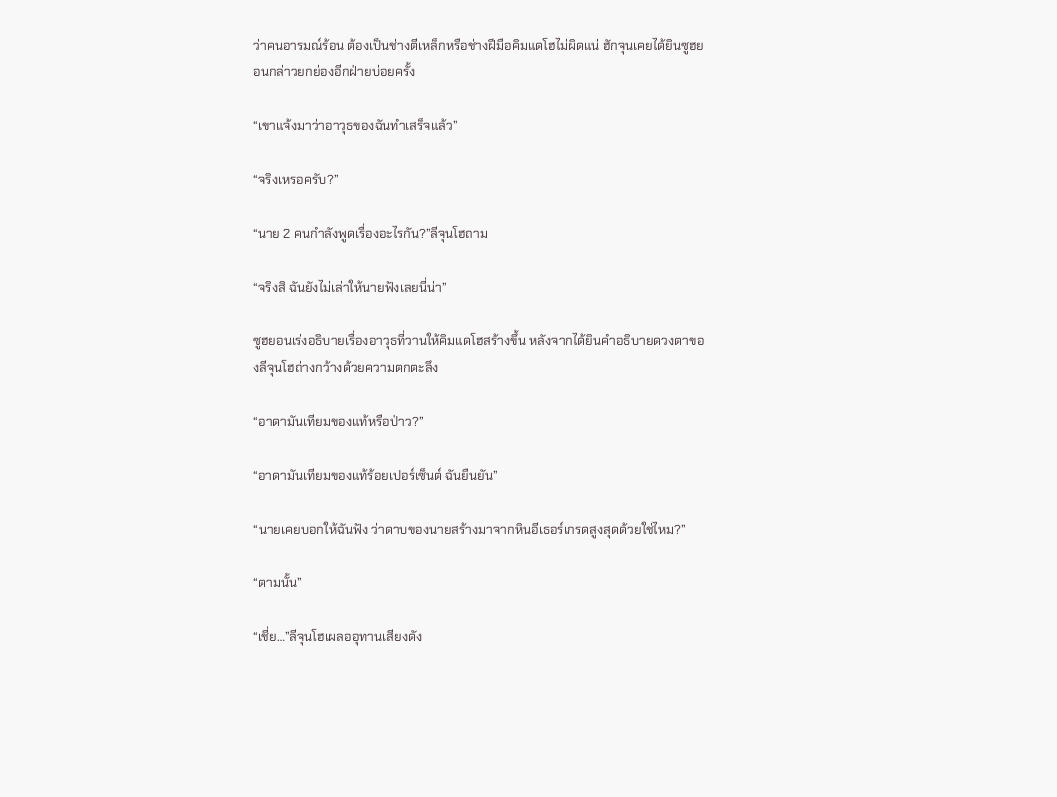ว่าคนอารมณ์ร้อน ต้องเป็นช่างตีเหล็กหรือช่างฝีมือคิมแดโฮไม่ผิดแน่ ฮักจุนเคยได้ยินซูฮยอนกล่าวยกย่องอีกฝ่ายบ่อยครั้ง

“เขาแจ้งมาว่าอาวุธของฉันทําเสร็จแล้ว”

“จริงเหรอครับ?”

“นาย 2 คนกําลังพูดเรื่องอะไรกัน?”ลีจุนโฮถาม

“จริงสิ ฉันยังไม่เล่าให้นายฟังเลยนี่น่า”

ซูฮยอนเร่งอธิบายเรื่องอาวุธที่วานให้คิมแดโฮสร้างขึ้น หลังจากได้ยินคําอธิบายดวงตาของลีจุนโฮถ่างกว้างด้วยความตกตะลึง

“อาดามันเทียมของแท้หรือป่าว?”

“อาดามันเทียมของแท้ร้อยเปอร์เซ็นต์ ฉันยืนยัน”

“นายเคยบอกให้ฉันฟัง ว่าดาบของนายสร้างมาจากหินอีเธอร์เกรดสูงสุดด้วยใช่ไหม?”

“ตามนั้น”

“เชี่ย…”ลีจุนโฮเผลออุทานเสียงดัง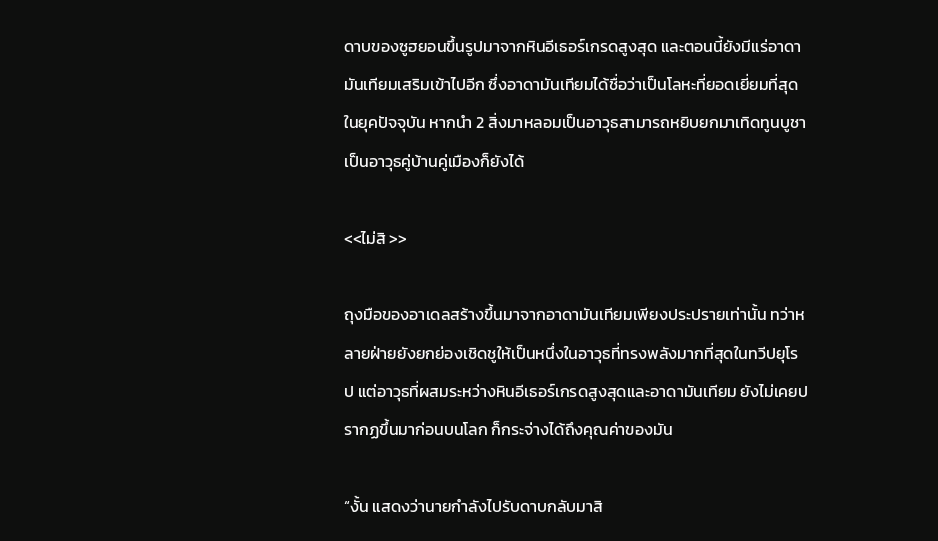ดาบของซูฮยอนขึ้นรูปมาจากหินอีเธอร์เกรดสูงสุด และตอนนี้ยังมีแร่อาดามันเทียมเสริมเข้าไปอีก ซึ่งอาดามันเทียมได้ชื่อว่าเป็นโลหะที่ยอดเยี่ยมที่สุดในยุคปัจจุบัน หากนํา 2 สิ่งมาหลอมเป็นอาวุธสามารถหยิบยกมาเทิดทูนบูชาเป็นอาวุธคู่บ้านคู่เมืองก็ยังได้

<<ไม่สิ >>

ถุงมือของอาเดลสร้างขึ้นมาจากอาดามันเทียมเพียงประปรายเท่านั้น ทว่าหลายฝ่ายยังยกย่องเชิดชูให้เป็นหนึ่งในอาวุธที่ทรงพลังมากที่สุดในทวีปยุโรป แต่อาวุธที่ผสมระหว่างหินอีเธอร์เกรดสูงสุดและอาดามันเทียม ยังไม่เคยปรากฏขึ้นมาก่อนบนโลก ก็กระจ่างได้ถึงคุณค่าของมัน

“งั้น แสดงว่านายกําลังไปรับดาบกลับมาสิ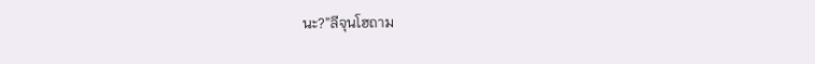นะ?”ลีจุนโฮถาม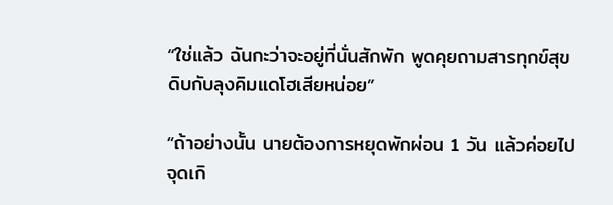“ใช่แล้ว ฉันกะว่าจะอยู่ที่นั่นสักพัก พูดคุยถามสารทุกข์สุขดิบกับลุงคิมแดโฮเสียหน่อย”

“ถ้าอย่างนั้น นายต้องการหยุดพักผ่อน 1 วัน แล้วค่อยไปจุดเกิ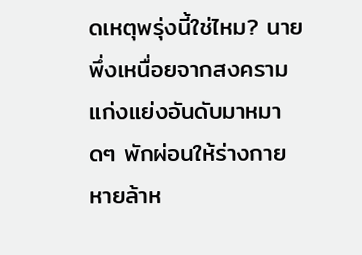ดเหตุพรุ่งนี้ใช่ไหม? นายพึ่งเหนื่อยจากสงครามแก่งแย่งอันดับมาหมาดๆ พักผ่อนให้ร่างกายหายล้าห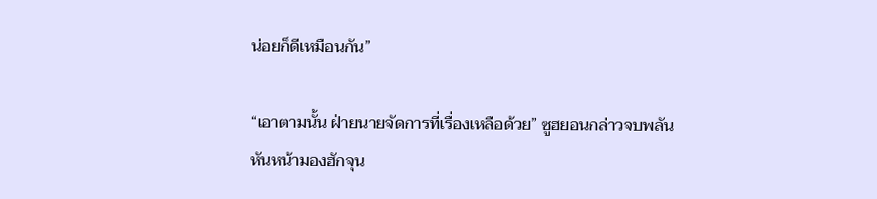น่อยก็ดีเหมือนกัน”

“เอาตามนั้น ฝ่ายนายจัดการที่เรื่องเหลือด้วย” ซูฮยอนกล่าวจบพลันหันหน้ามองฮักจุน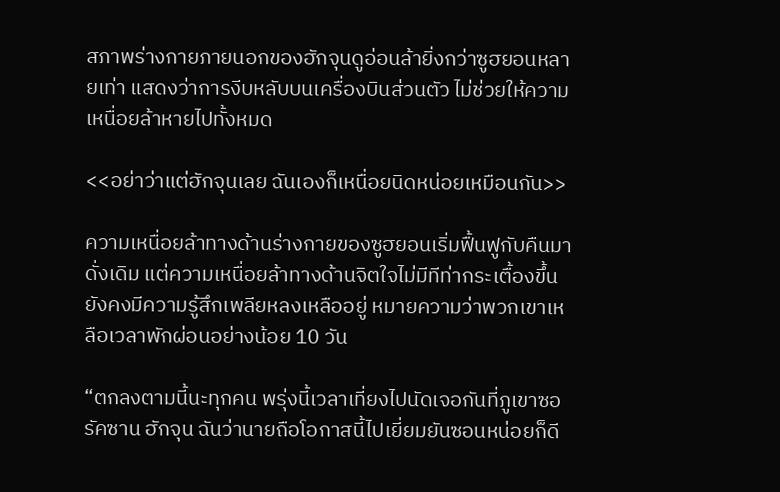สภาพร่างกายภายนอกของฮักจุนดูอ่อนล้ายิ่งกว่าซูฮยอนหลายเท่า แสดงว่าการงีบหลับบนเครื่องบินส่วนตัว ไม่ช่วยให้ความเหนื่อยล้าหายไปทั้งหมด

<<อย่าว่าแต่ฮักจุนเลย ฉันเองก็เหนื่อยนิดหน่อยเหมือนกัน>>

ความเหนื่อยล้าทางด้านร่างกายของซูฮยอนเริ่มฟื้นฟูกับคืนมาดั่งเดิม แต่ความเหนื่อยล้าทางด้านจิตใจไม่มีทีท่ากระเตื้องขึ้น ยังคงมีความรู้สึกเพลียหลงเหลืออยู่ หมายความว่าพวกเขาเหลือเวลาพักผ่อนอย่างน้อย 10 วัน

“ตกลงตามนี้นะทุกคน พรุ่งนี้เวลาเที่ยงไปนัดเจอกันที่ภูเขาซอรัคซาน ฮักจุน ฉันว่านายถือโอกาสนี้ไปเยี่ยมยันซอนหน่อยก็ดี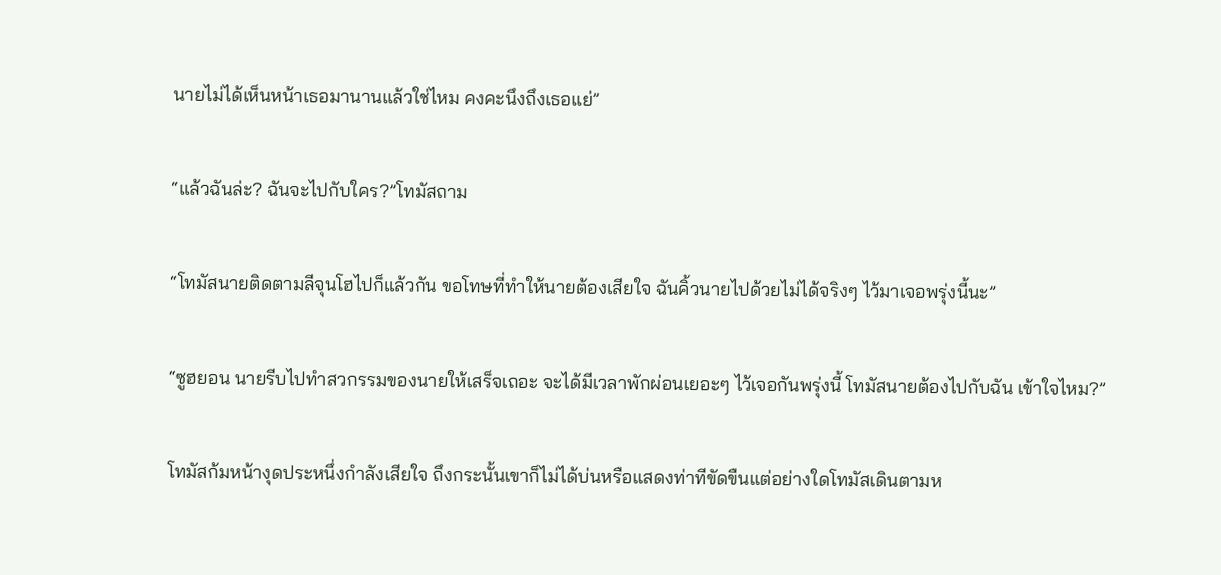นายไม่ได้เห็นหน้าเธอมานานแล้วใช่ไหม คงคะนึงถึงเธอแย่”

“แล้วฉันล่ะ? ฉันจะไปกับใคร?”โทมัสถาม

“โทมัสนายติดตามลีจุนโฮไปก็แล้วกัน ขอโทษที่ทําให้นายต้องเสียใจ ฉันคิ้วนายไปด้วยไม่ได้จริงๆ ไว้มาเจอพรุ่งนี้นะ”

“ซูฮยอน นายรีบไปทําสวกรรมของนายให้เสร็จเถอะ จะได้มีเวลาพักผ่อนเยอะๆ ไว้เจอกันพรุ่งนี้ โทมัสนายต้องไปกับฉัน เข้าใจไหม?”

โทมัสก้มหน้างุดประหนึ่งกําลังเสียใจ ถึงกระนั้นเขาก็ไม่ได้บ่นหรือแสดงท่าทีขัดขืนแต่อย่างใดโทมัสเดินตามห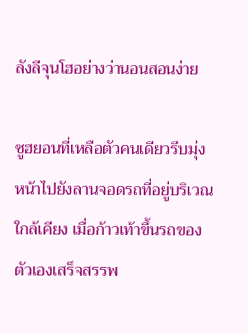ลังลีจุนโฮอย่างว่านอนสอนง่าย

ซูฮยอนที่เหลือตัวคนเดียวรีบมุ่งหน้าไปยังลานจอดรถที่อยู่บริเวณใกล้เคียง เมื่อก้าวเท้าขึ้นรถของตัวเองเสร็จสรรพ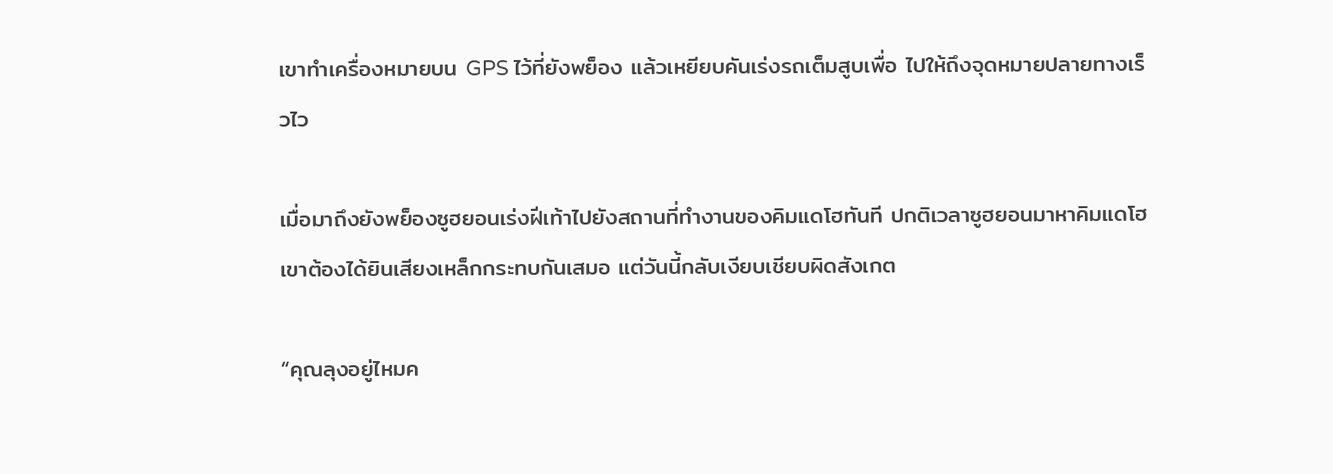เขาทําเครื่องหมายบน GPS ไว้ที่ยังพย็อง แล้วเหยียบคันเร่งรถเต็มสูบเพื่อ ไปให้ถึงจุดหมายปลายทางเร็วไว

เมื่อมาถึงยังพย็องซูฮยอนเร่งฝีเท้าไปยังสถานที่ทํางานของคิมแดโฮทันที ปกติเวลาซูฮยอนมาหาคิมแดโฮ เขาต้องได้ยินเสียงเหล็กกระทบกันเสมอ แต่วันนี้กลับเงียบเชียบผิดสังเกต

“คุณลุงอยู่ไหมค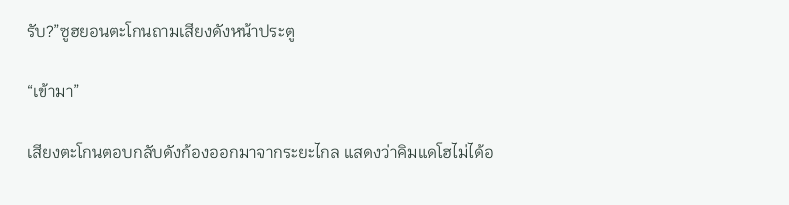รับ?”ซูฮยอนตะโกนถามเสียงดังหน้าประตู

“เข้ามา”

เสียงตะโกนตอบกลับดังก้องออกมาจากระยะไกล แสดงว่าคิมแดโฮไม่ได้อ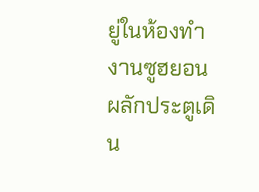ยู่ในห้องทํางานซูฮยอนผลักประตูเดิน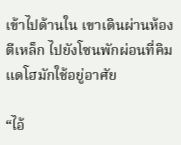เข้าไปด้านใน เขาเดินผ่านห้องตีเหล็ก ไปยังโซนพักผ่อนที่คิมแดโฮมักใช้อยู่อาศัย

“ไอ้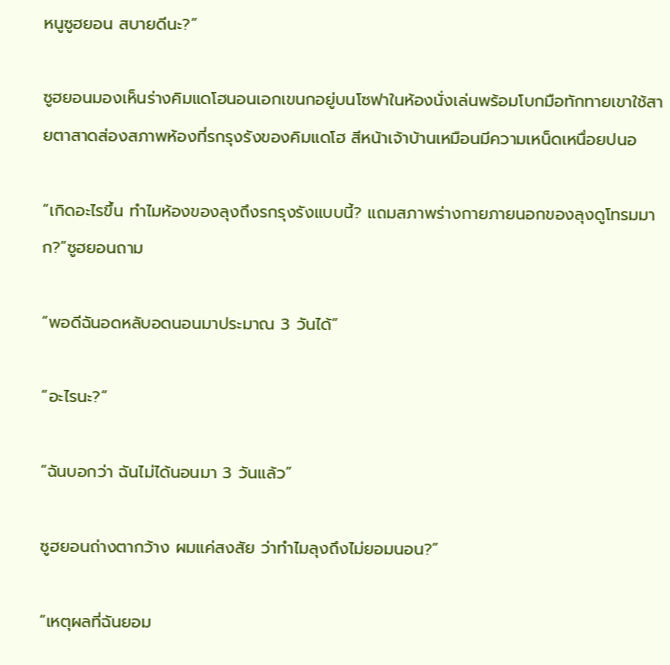หนูซูฮยอน สบายดีนะ?”

ซูฮยอนมองเห็นร่างคิมแดโฮนอนเอกเขนกอยู่บนโซฟาในห้องนั่งเล่นพร้อมโบกมือทักทายเขาใช้สายตาสาดส่องสภาพห้องที่รกรุงรังของคิมแดโฮ สีหน้าเจ้าบ้านเหมือนมีความเหน็ดเหนื่อยปนอ

“เกิดอะไรขึ้น ทําไมห้องของลุงถึงรกรุงรังแบบนี้? แถมสภาพร่างกายภายนอกของลุงดูโทรมมาก?”ซูฮยอนถาม

“พอดีฉันอดหลับอดนอนมาประมาณ 3 วันได้”

“อะไรนะ?”

“ฉันบอกว่า ฉันไม่ได้นอนมา 3 วันแล้ว”

ซูฮยอนถ่างตากว้าง ผมแค่สงสัย ว่าทําไมลุงถึงไม่ยอมนอน?”

“เหตุผลที่ฉันยอม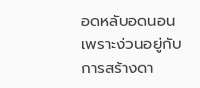อดหลับอดนอน เพราะง่วนอยู่กับการสร้างดา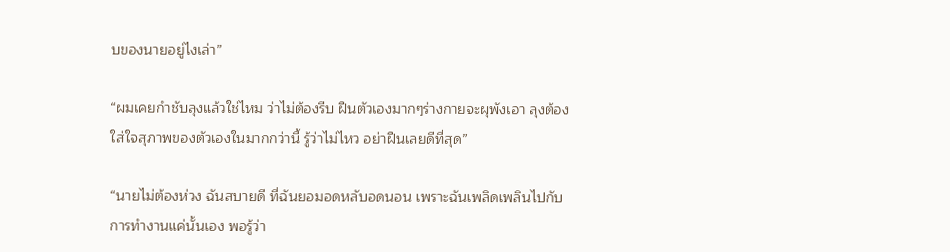บของนายอยู่ไงเล่า”

“ผมเคยกําชับลุงแล้วใช่ไหม ว่าไม่ต้องรีบ ฝืนตัวเองมากๆร่างกายจะผุพังเอา ลุงต้องใส่ใจสุภาพของตัวเองในมากกว่านี้ รู้ว่าไม่ไหว อย่าฝืนเลยดีที่สุด”

“นายไม่ต้องห่วง ฉันสบายดี ที่ฉันยอมอดหลับอดนอน เพราะฉันเพลิดเพลินไปกับการทํางานแค่นั้นเอง พอรู้ว่า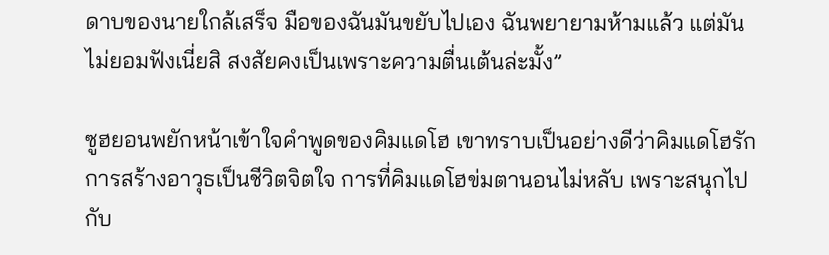ดาบของนายใกล้เสร็จ มือของฉันมันขยับไปเอง ฉันพยายามห้ามแล้ว แต่มันไม่ยอมฟังเนี่ยสิ สงสัยคงเป็นเพราะความตื่นเต้นล่ะมั้ง”

ซูฮยอนพยักหน้าเข้าใจคําพูดของคิมแดโฮ เขาทราบเป็นอย่างดีว่าคิมแดโฮรักการสร้างอาวุธเป็นชีวิตจิตใจ การที่คิมแดโฮข่มตานอนไม่หลับ เพราะสนุกไปกับ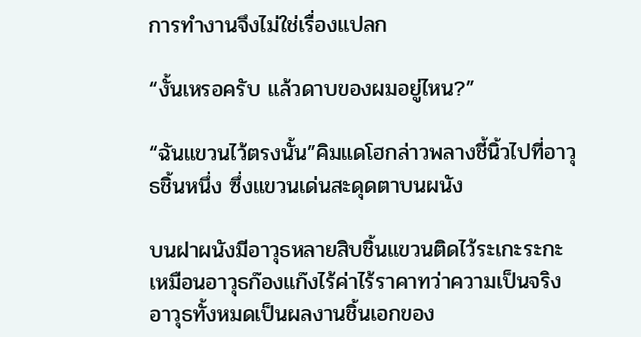การทํางานจึงไม่ใช่เรื่องแปลก

“งั้นเหรอครับ แล้วดาบของผมอยู่ไหน?”

“ฉันแขวนไว้ตรงนั้น”คิมแดโฮกล่าวพลางชี้นิ้วไปที่อาวุธชิ้นหนึ่ง ซึ่งแขวนเด่นสะดุดตาบนผนัง

บนฝาผนังมีอาวุธหลายสิบชิ้นแขวนติดไว้ระเกะระกะเหมือนอาวุธก๊องแก๊งไร้ค่าไร้ราคาทว่าความเป็นจริงอาวุธทั้งหมดเป็นผลงานชิ้นเอกของ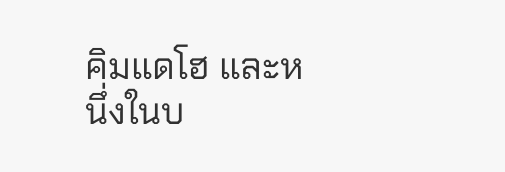คิมแดโฮ และหนึ่งในบ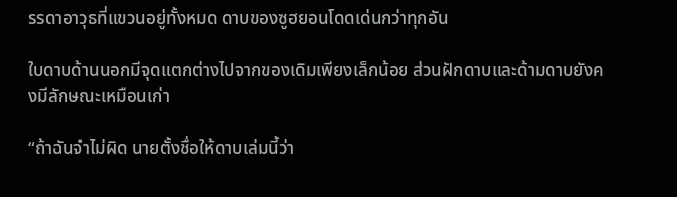รรดาอาวุธที่แขวนอยู่ทั้งหมด ดาบของซูฮยอนโดดเด่นกว่าทุกอัน

ใบดาบด้านนอกมีจุดแตกต่างไปจากของเดิมเพียงเล็กน้อย ส่วนฝักดาบและด้ามดาบยังคงมีลักษณะเหมือนเก่า

“ถ้าฉันจําไม่ผิด นายตั้งชื่อให้ดาบเล่มนี้ว่า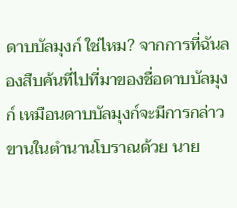ดาบบัลมุงก์ ใช่ไหม? จากการที่ฉันลองสืบค้นที่ไปที่มาของชื่อดาบบัลมุงก์ เหมือนดาบบัลมุงก์จะมีการกล่าวขานในตํานานโบราณด้วย นาย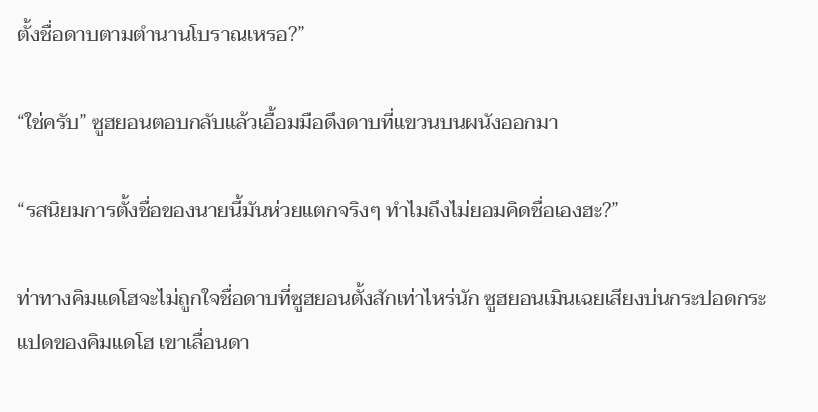ตั้งชื่อดาบตามตํานานโบราณเหรอ?”

“ใช่ครับ” ซูฮยอนตอบกลับแล้วเอื้อมมือดึงดาบที่แขวนบนผนังออกมา

“รสนิยมการตั้งชื่อของนายนี้มันห่วยแตกจริงๆ ทําไมถึงไม่ยอมคิดชื่อเองฮะ?”

ท่าทางคิมแดโฮจะไม่ถูกใจชื่อดาบที่ซูฮยอนตั้งสักเท่าไหร่นัก ซูฮยอนเมินเฉยเสียงบ่นกระปอดกระแปดของคิมแดโฮ เขาเลื่อนดา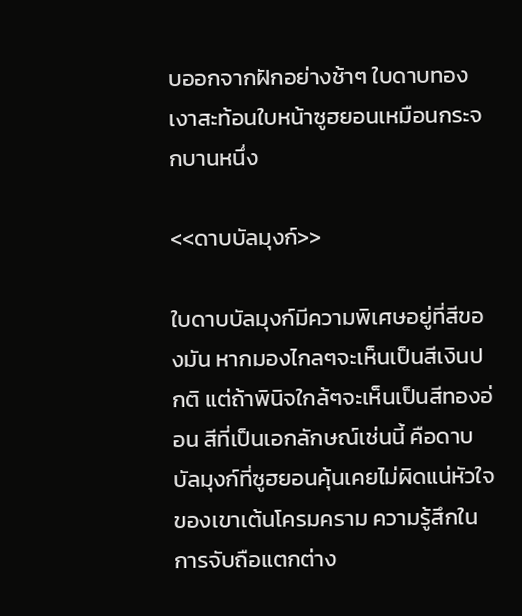บออกจากฝักอย่างช้าๆ ใบดาบทองเงาสะท้อนใบหน้าซูฮยอนเหมือนกระจกบานหนึ่ง

<<ดาบบัลมุงก์>>

ใบดาบบัลมุงก์มีความพิเศษอยู่ที่สีของมัน หากมองไกลๆจะเห็นเป็นสีเงินปกติ แต่ถ้าพินิจใกล้ๆจะเห็นเป็นสีทองอ่อน สีที่เป็นเอกลักษณ์เช่นนี้ คือดาบบัลมุงก์ที่ซูฮยอนคุ้นเคยไม่ผิดแน่หัวใจของเขาเต้นโครมคราม ความรู้สึกในการจับถือแตกต่าง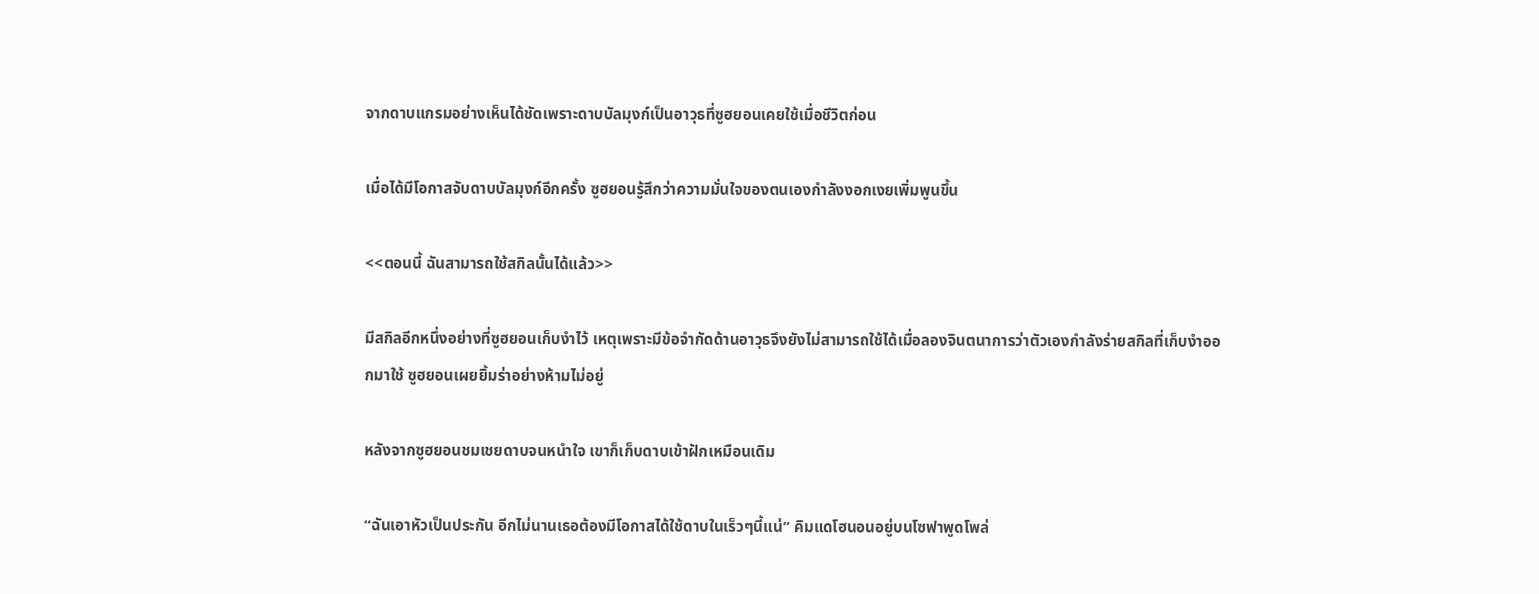จากดาบแกรมอย่างเห็นได้ชัดเพราะดาบบัลมุงก์เป็นอาวุธที่ซูฮยอนเคยใช้เมื่อชีวิตก่อน

เมื่อได้มีโอกาสจับดาบบัลมุงก์อีกครั้ง ซูฮยอนรู้สึกว่าความมั่นใจของตนเองกําลังงอกเงยเพิ่มพูนขึ้น

<<ตอนนี้ ฉันสามารถใช้สกิลนั้นได้แล้ว>>

มีสกิลอีกหนึ่งอย่างที่ซูฮยอนเก็บงําไว้ เหตุเพราะมีข้อจํากัดด้านอาวุธจึงยังไม่สามารถใช้ได้เมื่อลองจินตนาการว่าตัวเองกําลังร่ายสกิลที่เก็บงําออกมาใช้ ซูฮยอนเผยยิ้มร่าอย่างห้ามไม่อยู่

หลังจากซูฮยอนชมเชยดาบจนหนําใจ เขาก็เก็บดาบเข้าฝักเหมือนเดิม

“ฉันเอาหัวเป็นประกัน อีกไม่นานเธอต้องมีโอกาสได้ใช้ดาบในเร็วๆนี้แน่” คิมแดโฮนอนอยู่บนโซฟาพูดโพล่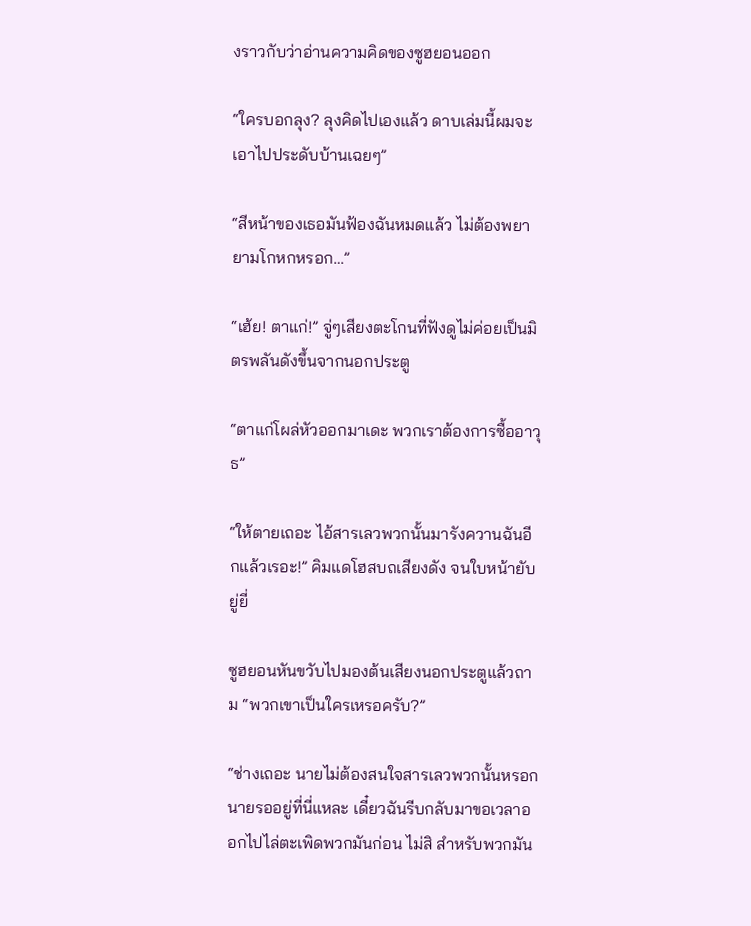งราวกับว่าอ่านความคิดของซูฮยอนออก

“ใครบอกลุง? ลุงคิดไปเองแล้ว ดาบเล่มนี้ผมจะเอาไปประดับบ้านเฉยๆ”

“สีหน้าของเธอมันฟ้องฉันหมดแล้ว ไม่ต้องพยายามโกหกหรอก…”

“เฮ้ย! ตาแก่!” จู่ๆเสียงตะโกนที่ฟังดูไม่ค่อยเป็นมิตรพลันดังขึ้นจากนอกประตู

“ตาแก่โผล่หัวออกมาเดะ พวกเราต้องการซื้ออาวุธ”

“ให้ตายเถอะ ไอ้สารเลวพวกนั้นมารังควานฉันอีกแล้วเรอะ!” คิมแดโฮสบถเสียงดัง จนใบหน้ายับยู่ยี่

ซูฮยอนหันขวับไปมองต้นเสียงนอกประตูแล้วถาม “พวกเขาเป็นใครเหรอครับ?”

“ช่างเถอะ นายไม่ต้องสนใจสารเลวพวกนั้นหรอก นายรออยู่ที่นี่แหละ เดี๋ยวฉันรีบกลับมาขอเวลาออกไปไล่ตะเพิดพวกมันก่อน ไม่สิ สําหรับพวกมัน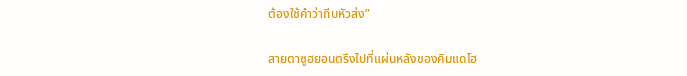ต้องใช้คําว่าถีบหัวส่ง”

สายตาซูฮยอนตรึงไปที่แผ่นหลังของคิมแดโฮ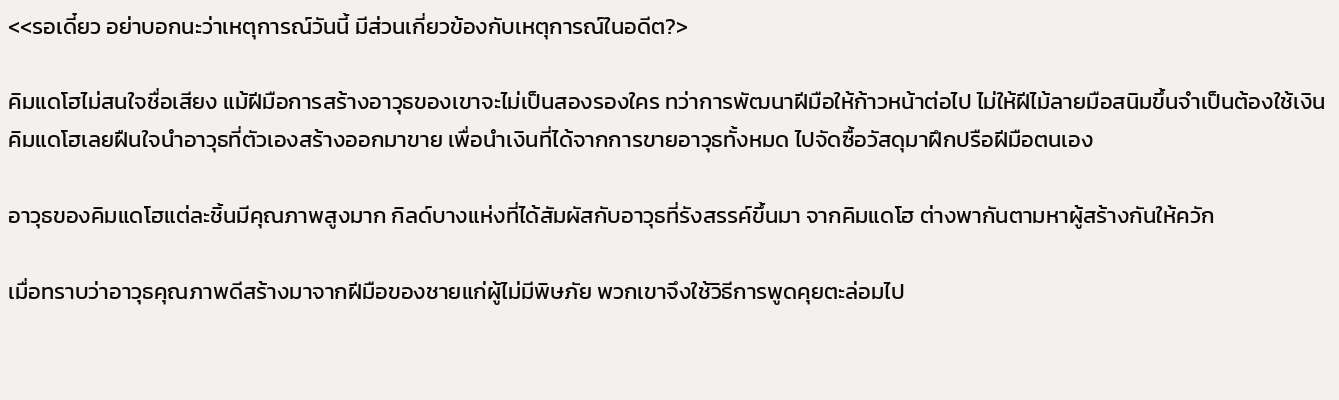<<รอเดี๋ยว อย่าบอกนะว่าเหตุการณ์วันนี้ มีส่วนเกี่ยวข้องกับเหตุการณ์ในอดีต?>

คิมแดโฮไม่สนใจชื่อเสียง แม้ฝีมือการสร้างอาวุธของเขาจะไม่เป็นสองรองใคร ทว่าการพัฒนาฝีมือให้ก้าวหน้าต่อไป ไม่ให้ฝีไม้ลายมือสนิมขึ้นจําเป็นต้องใช้เงิน คิมแดโฮเลยฝืนใจนําอาวุธที่ตัวเองสร้างออกมาขาย เพื่อนําเงินที่ได้จากการขายอาวุธทั้งหมด ไปจัดซื้อวัสดุมาฝึกปรือฝีมือตนเอง

อาวุธของคิมแดโฮแต่ละชิ้นมีคุณภาพสูงมาก กิลด์บางแห่งที่ได้สัมผัสกับอาวุธที่รังสรรค์ขึ้นมา จากคิมแดโฮ ต่างพากันตามหาผู้สร้างกันให้ควัก

เมื่อทราบว่าอาวุธคุณภาพดีสร้างมาจากฝีมือของชายแก่ผู้ไม่มีพิษภัย พวกเขาจึงใช้วิธีการพูดคุยตะล่อมไป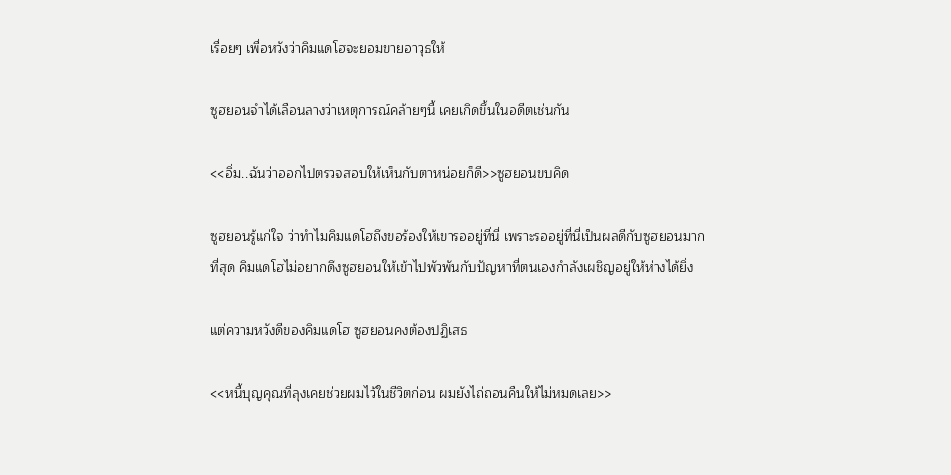เรื่อยๆ เพื่อหวังว่าคิมแดโฮจะยอมขายอาวุธให้

ซูฮยอนจําได้เลือนลางว่าเหตุการณ์คล้ายๆนี้ เคยเกิดขึ้นในอดีตเช่นกัน

<<อิ่ม..ฉันว่าออกไปตรวจสอบให้เห็นกับตาหน่อยก็ดี>>ซูฮยอนขบคิด

ซูฮยอนรู้แก่ใจ ว่าทําไมคิมแดโฮถึงขอร้องให้เขารออยู่ที่นี่ เพราะรออยู่ที่นี่เป็นผลดีกับซูฮยอนมากที่สุด คิมแดโฮไม่อยากดึงซูฮยอนให้เข้าไปพัวพันกับปัญหาที่ตนเองกําลังเผชิญอยู่ให้ห่างได้ยิ่ง

แต่ความหวังดีของคิมแดโฮ ซูฮยอนคงต้องปฏิเสธ

<<หนี้บุญคุณที่ลุงเคยช่วยผมไว้ในชีวิตก่อน ผมยังไถ่ถอนคืนให้ไม่หมดเลย>>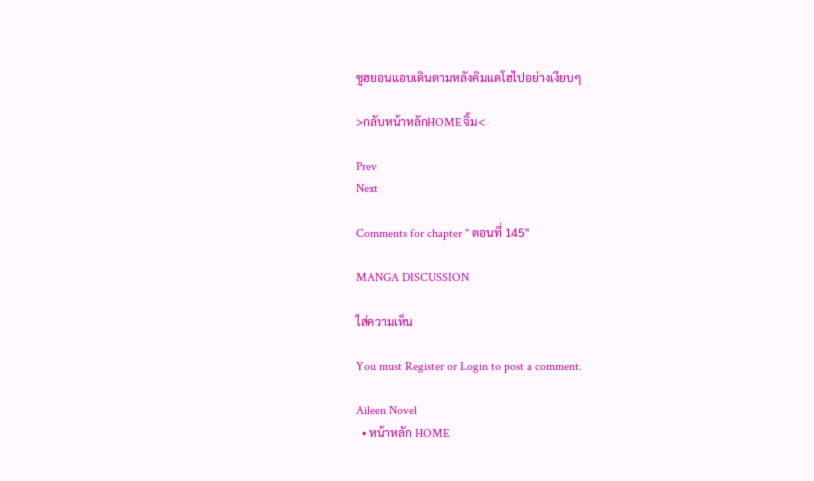ซูฮยอนแอบเดินตามหลังคิมแดโฮไปอย่างเงียบๆ

>กลับหน้าหลักHOMEจิ้ม<

Prev
Next

Comments for chapter " ตอนที่ 145"

MANGA DISCUSSION

ใส่ความเห็น

You must Register or Login to post a comment.

Aileen Novel
  • หน้าหลัก HOME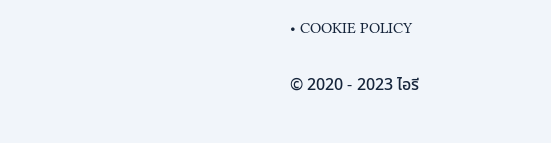• COOKIE POLICY

© 2020 - 2023 ไอรี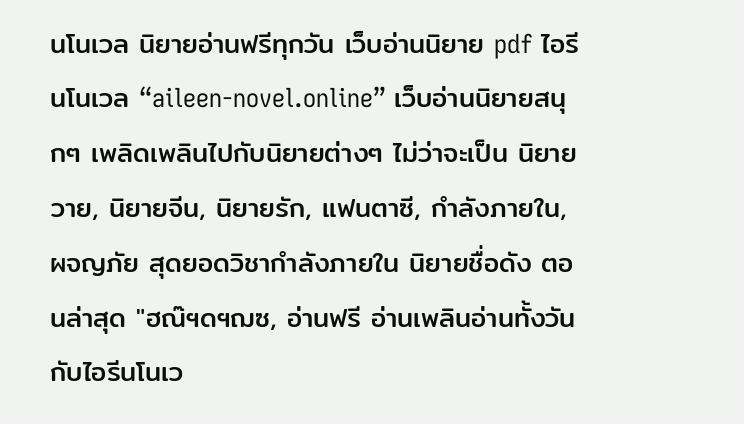นโนเวล นิยายอ่านฟรีทุกวัน เว็บอ่านนิยาย pdf ไอรีนโนเวล “aileen-novel.online” เว็บอ่านนิยายสนุกๆ เพลิดเพลินไปกับนิยายต่างๆ ไม่ว่าจะเป็น นิยายวาย, นิยายจีน, นิยายรัก, แฟนตาซี, กำลังภายใน, ผจญภัย สุดยอดวิชากำลังภายใน นิยายชื่อดัง ตอนล่าสุด "ฮณ๊ฯดฯฌซ, อ่านฟรี อ่านเพลินอ่านทั้งวันกับไอรีนโนเว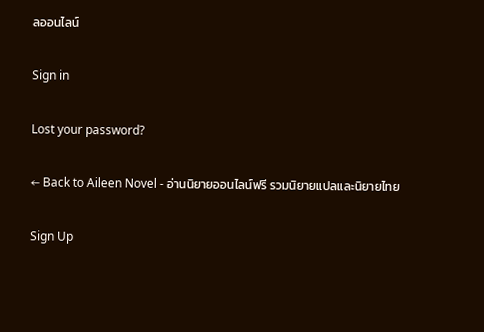ลออนไลน์

Sign in

Lost your password?

← Back to Aileen Novel - อ่านนิยายออนไลน์ฟรี รวมนิยายแปลและนิยายไทย

Sign Up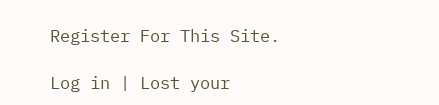Register For This Site.

Log in | Lost your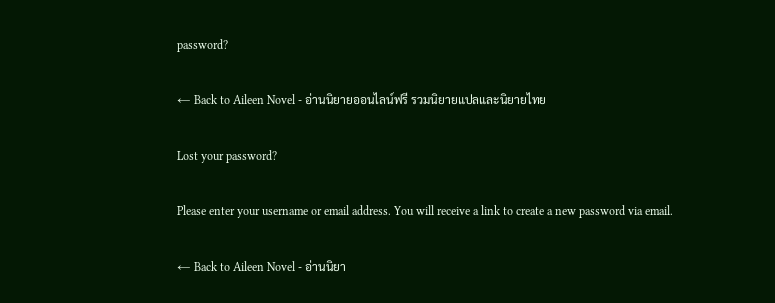password?

← Back to Aileen Novel - อ่านนิยายออนไลน์ฟรี รวมนิยายแปลและนิยายไทย

Lost your password?

Please enter your username or email address. You will receive a link to create a new password via email.

← Back to Aileen Novel - อ่านนิยา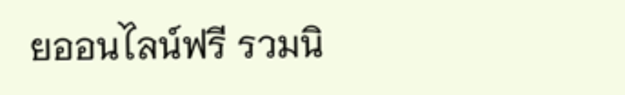ยออนไลน์ฟรี รวมนิ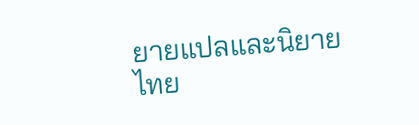ยายแปลและนิยายไทย